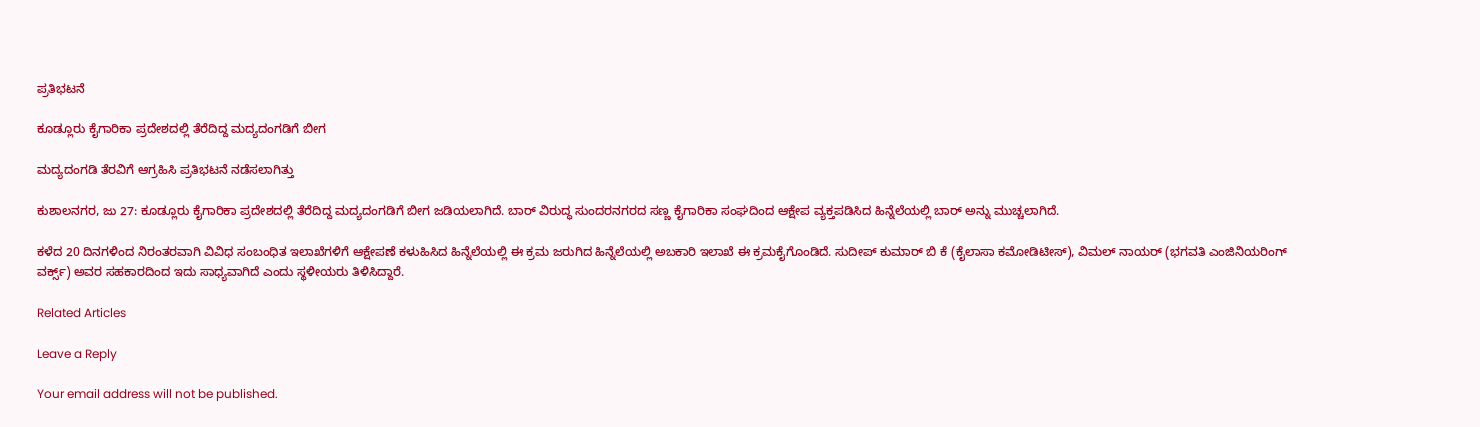ಪ್ರತಿಭಟನೆ

ಕೂಡ್ಲೂರು ಕೈಗಾರಿಕಾ ಪ್ರದೇಶದಲ್ಲಿ ತೆರೆದಿದ್ದ ಮದ್ಯದಂಗಡಿಗೆ ಬೀಗ

ಮದ್ಯದಂಗಡಿ ತೆರವಿಗೆ ಆಗ್ರಹಿಸಿ‌ ಪ್ರತಿಭಟನೆ ನಡೆಸಲಾಗಿತ್ತು

ಕುಶಾಲನಗರ, ಜು 27: ಕೂಡ್ಲೂರು ಕೈಗಾರಿಕಾ ಪ್ರದೇಶದಲ್ಲಿ ತೆರೆದಿದ್ದ ಮದ್ಯದಂಗಡಿಗೆ ಬೀಗ ಜಡಿಯಲಾಗಿದೆ. ಬಾರ್ ವಿರುದ್ಧ ಸುಂದರನಗರದ ಸಣ್ಣ ಕೈಗಾರಿಕಾ ಸಂಘದಿಂದ ಆಕ್ಷೇಪ ವ್ಯಕ್ತಪಡಿಸಿದ ಹಿನ್ನೆಲೆಯಲ್ಲಿ ಬಾರ್ ಅನ್ನು ಮುಚ್ಚಲಾಗಿದೆ.

ಕಳೆದ 20 ದಿನಗಳಿಂದ ನಿರಂತರವಾಗಿ ವಿವಿಧ ಸಂಬಂಧಿತ ಇಲಾಖೆಗಳಿಗೆ ಆಕ್ಷೇಪಣೆ ಕಳುಹಿಸಿದ ಹಿನ್ನೆಲೆಯಲ್ಲಿ ಈ ಕ್ರಮ ಜರುಗಿದ ಹಿನ್ನೆಲೆಯಲ್ಲಿ ಅಬಕಾರಿ ಇಲಾಖೆ ಈ ಕ್ರಮಕೈಗೊಂಡಿದೆ. ಸುದೀಪ್ ಕುಮಾರ್ ಬಿ ಕೆ (ಕೈಲಾಸಾ ಕಮೋಡಿಟೀಸ್), ವಿಮಲ್ ನಾಯರ್ (ಭಗವತಿ ಎಂಜಿನಿಯರಿಂಗ್ ವರ್ಕ್ಸ್) ಅವರ ಸಹಕಾರದಿಂದ ಇದು ಸಾಧ್ಯವಾಗಿದೆ ಎಂದು ಸ್ಥಳೀಯರು ತಿಳಿಸಿದ್ದಾರೆ.

Related Articles

Leave a Reply

Your email address will not be published.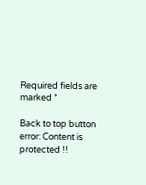Required fields are marked *

Back to top button
error: Content is protected !!